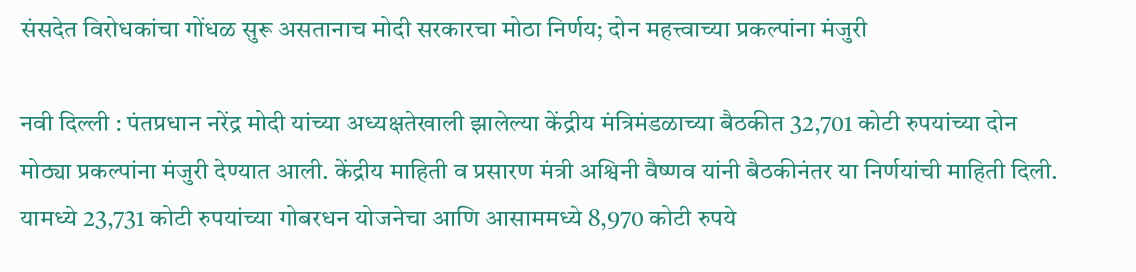संसदेत विरोधकांचा गोंधळ सुरू असतानाच मोदी सरकारचा मोठा निर्णय; दोन महत्त्वाच्या प्रकल्पांना मंजुरी

नवी दिल्ली : पंतप्रधान नरेंद्र मोदी यांच्या अध्यक्षतेखाली झालेल्या केंद्रीय मंत्रिमंडळाच्या बैठकीत 32,701 कोटी रुपयांच्या दोन मोठ्या प्रकल्पांना मंजुरी देण्यात आली. केंद्रीय माहिती व प्रसारण मंत्री अश्विनी वैष्णव यांनी बैठकीनंतर या निर्णयांची माहिती दिली.
यामध्ये 23,731 कोटी रुपयांच्या गोबरधन योजनेचा आणि आसाममध्ये 8,970 कोटी रुपये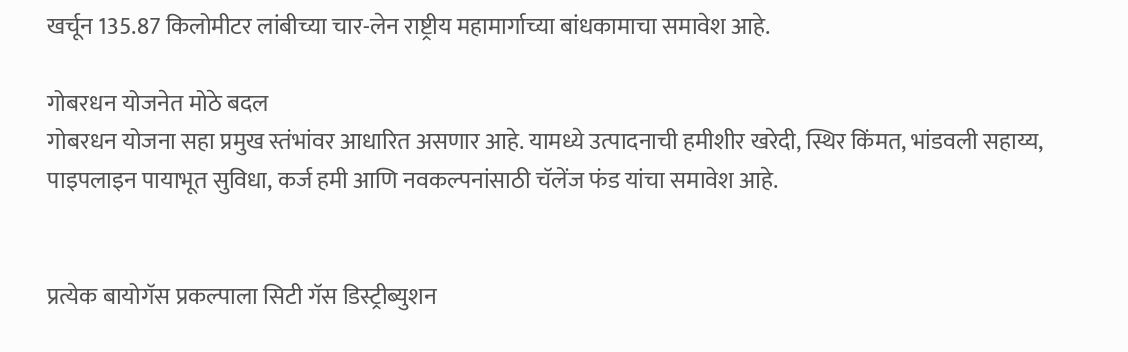खर्चून 135.87 किलोमीटर लांबीच्या चार-लेन राष्ट्रीय महामार्गाच्या बांधकामाचा समावेश आहे.

गोबरधन योजनेत मोठे बदल
गोबरधन योजना सहा प्रमुख स्तंभांवर आधारित असणार आहे. यामध्ये उत्पादनाची हमीशीर खरेदी, स्थिर किंमत, भांडवली सहाय्य, पाइपलाइन पायाभूत सुविधा, कर्ज हमी आणि नवकल्पनांसाठी चॅलेंज फंड यांचा समावेश आहे.


प्रत्येक बायोगॅस प्रकल्पाला सिटी गॅस डिस्ट्रीब्युशन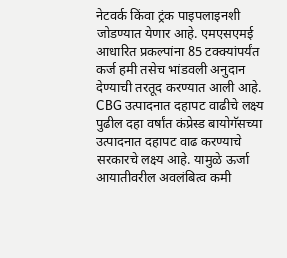नेटवर्क किंवा ट्रंक पाइपलाइनशी जोडण्यात येणार आहे. एमएसएमई आधारित प्रकल्पांना 85 टक्क्यांपर्यंत कर्ज हमी तसेच भांडवली अनुदान देण्याची तरतूद करण्यात आली आहे.
CBG उत्पादनात दहापट वाढीचे लक्ष्य
पुढील दहा वर्षांत कंप्रेस्ड बायोगॅसच्या उत्पादनात दहापट वाढ करण्याचे सरकारचे लक्ष्य आहे. यामुळे ऊर्जा आयातीवरील अवलंबित्व कमी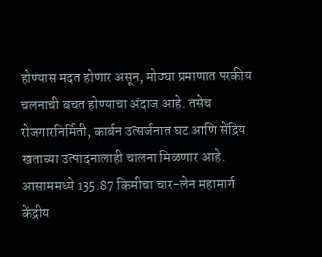होण्यास मदत होणार असून, मोठ्या प्रमाणात परकीय चलनाची बचत होण्याचा अंदाज आहे. तसेच रोजगारनिर्मिती, कार्बन उत्सर्जनात घट आणि सेंद्रिय खताच्या उत्पादनालाही चालना मिळणार आहे.
आसाममध्ये 135.87 किमीचा चार-लेन महामार्ग
केंद्रीय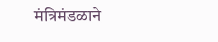मंत्रिमंडळाने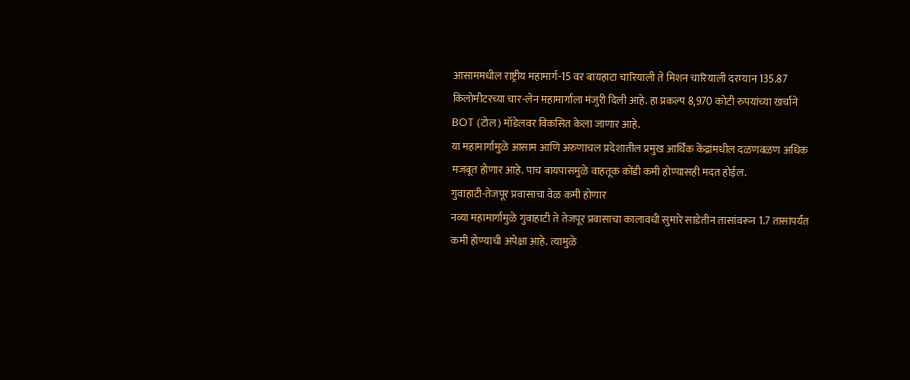आसाममधील राष्ट्रीय महामार्ग-15 वर बायहाटा चारियाली ते मिशन चारियाली दरम्यान 135.87 किलोमीटरच्या चार-लेन महामार्गाला मंजुरी दिली आहे. हा प्रकल्प 8,970 कोटी रुपयांच्या खर्चाने BOT (टोल) मॉडेलवर विकसित केला जाणार आहे.
या महामार्गामुळे आसाम आणि अरुणाचल प्रदेशातील प्रमुख आर्थिक केंद्रांमधील दळणवळण अधिक मजबूत होणार आहे. पाच बायपासमुळे वाहतूक कोंडी कमी होण्यासही मदत होईल.
गुवाहाटी-तेजपूर प्रवासाचा वेळ कमी होणार
नव्या महामार्गामुळे गुवाहाटी ते तेजपूर प्रवासाचा कालावधी सुमारे साडेतीन तासांवरून 1.7 तासांपर्यंत कमी होण्याची अपेक्षा आहे. त्यामुळे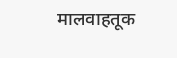मालवाहतूक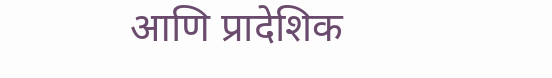आणि प्रादेशिक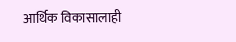आर्थिक विकासालाही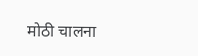मोठी चालना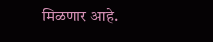मिळणार आहे.